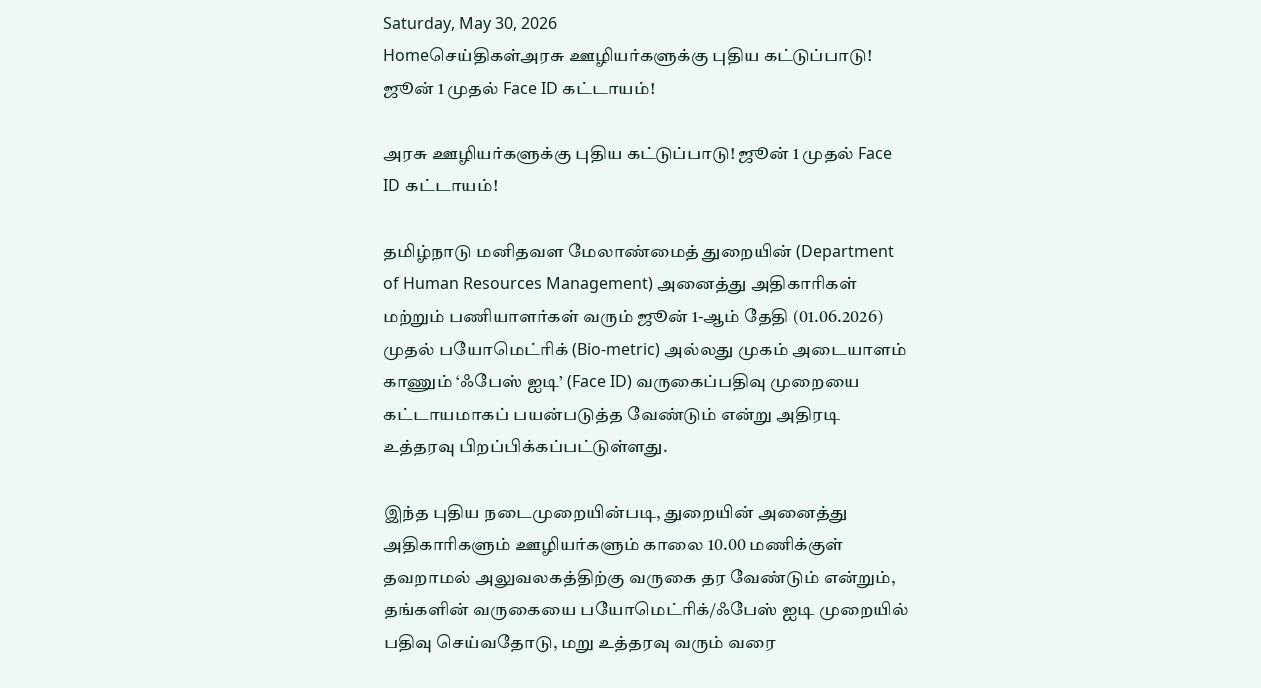Saturday, May 30, 2026
Homeசெய்திகள்அரசு ஊழியர்களுக்கு புதிய கட்டுப்பாடு! ஜூன் 1 முதல் Face ID கட்டாயம்!

அரசு ஊழியர்களுக்கு புதிய கட்டுப்பாடு! ஜூன் 1 முதல் Face ID கட்டாயம்!

தமிழ்நாடு மனிதவள மேலாண்மைத் துறையின் (Department of Human Resources Management) அனைத்து அதிகாரிகள் மற்றும் பணியாளர்கள் வரும் ஜூன் 1-ஆம் தேதி (01.06.2026) முதல் பயோமெட்ரிக் (Bio-metric) அல்லது முகம் அடையாளம் காணும் ‘ஃபேஸ் ஐடி’ (Face ID) வருகைப்பதிவு முறையை கட்டாயமாகப் பயன்படுத்த வேண்டும் என்று அதிரடி உத்தரவு பிறப்பிக்கப்பட்டுள்ளது.

இந்த புதிய நடைமுறையின்படி, துறையின் அனைத்து அதிகாரிகளும் ஊழியர்களும் காலை 10.00 மணிக்குள் தவறாமல் அலுவலகத்திற்கு வருகை தர வேண்டும் என்றும், தங்களின் வருகையை பயோமெட்ரிக்/ஃபேஸ் ஐடி முறையில் பதிவு செய்வதோடு, மறு உத்தரவு வரும் வரை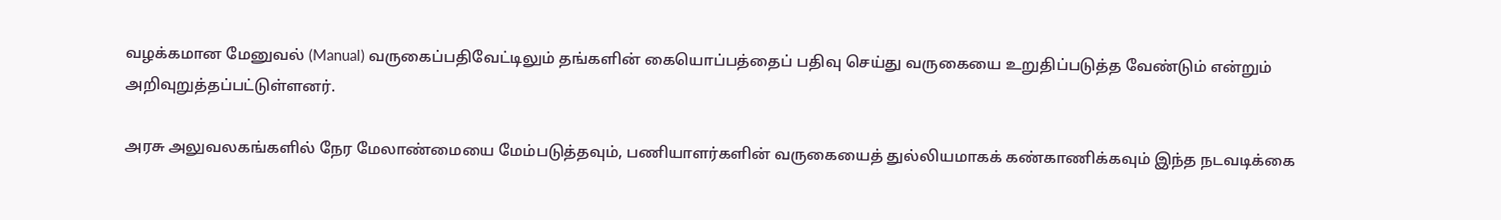வழக்கமான மேனுவல் (Manual) வருகைப்பதிவேட்டிலும் தங்களின் கையொப்பத்தைப் பதிவு செய்து வருகையை உறுதிப்படுத்த வேண்டும் என்றும் அறிவுறுத்தப்பட்டுள்ளனர்.

அரசு அலுவலகங்களில் நேர மேலாண்மையை மேம்படுத்தவும், பணியாளர்களின் வருகையைத் துல்லியமாகக் கண்காணிக்கவும் இந்த நடவடிக்கை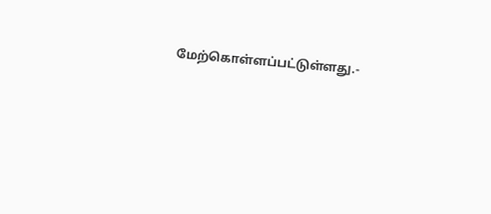மேற்கொள்ளப்பட்டுள்ளது.-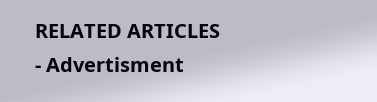RELATED ARTICLES
- Advertisment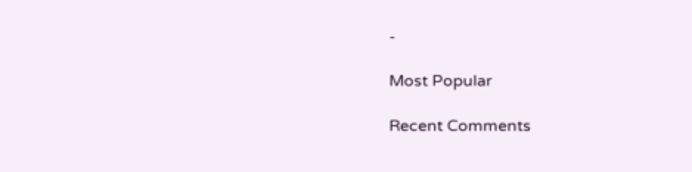-

Most Popular

Recent Comments